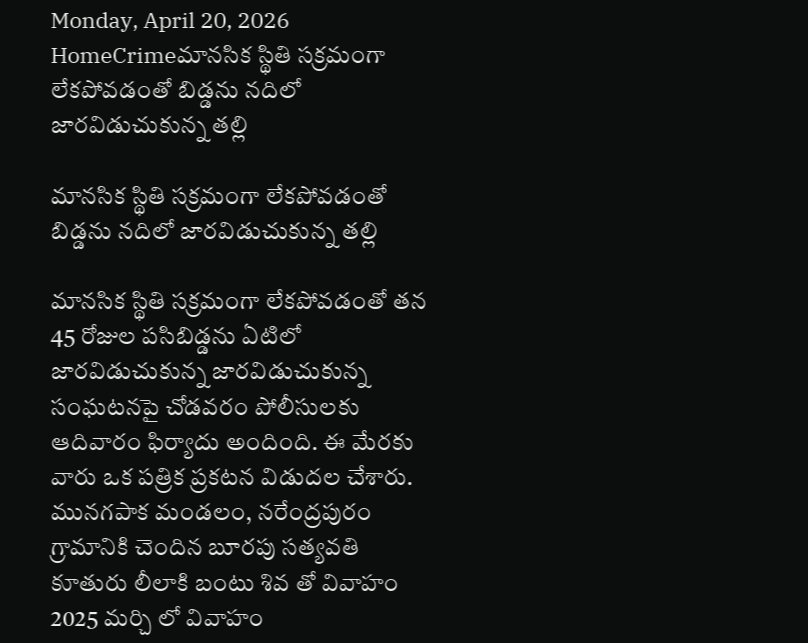Monday, April 20, 2026
HomeCrimeమానసిక స్థితి సక్రమంగా లేకపోవడంతో బిడ్డను నదిలో జారవిడుచుకున్న తల్లి

మానసిక స్థితి సక్రమంగా లేకపోవడంతో బిడ్డను నదిలో జారవిడుచుకున్న తల్లి

మానసిక స్థితి సక్రమంగా లేకపోవడంతో తన 45 రోజుల పసిబిడ్డను ఏటిలో జారవిడుచుకున్న జారవిడుచుకున్న సంఘటనపై చోడవరం పోలీసులకు ఆదివారం ఫిర్యాదు అందింది. ఈ మేరకు వారు ఒక పత్రిక ప్రకటన విడుదల చేశారు.
మునగపాక మండలం, నరేంద్రపురం గ్రామానికి చెందిన బూరపు సత్యవతి కూతురు లీలాకి బంటు శివ తో వివాహం 2025 మర్చి లో వివాహం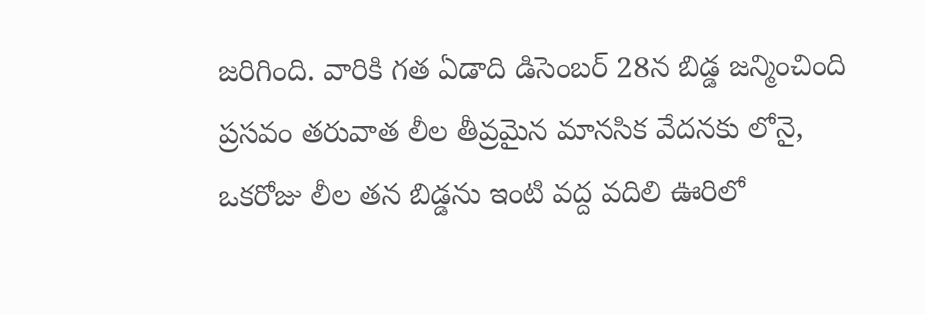జరిగింది. వారికి గత ఏడాది డిసెంబర్ 28న బిడ్డ జన్మించింది ప్రసవం తరువాత లీల తీవ్రమైన మానసిక వేదనకు లోనై, ఒకరోజు లీల తన బిడ్డను ఇంటి వద్ద వదిలి ఊరిలో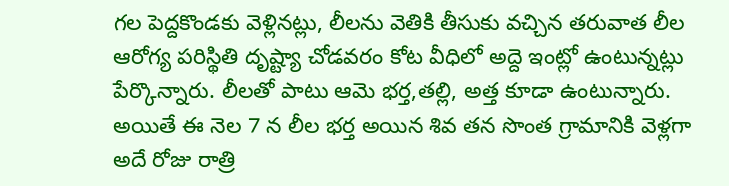గల పెద్దకొండకు వెళ్లినట్లు, లీలను వెతికి తీసుకు వచ్చిన తరువాత లీల ఆరోగ్య పరిస్థితి దృష్ట్యా చోడవరం కోట వీధిలో అద్దె ఇంట్లో ఉంటున్నట్లు పేర్కొన్నారు. లీలతో పాటు ఆమె భర్త,తల్లి, అత్త కూడా ఉంటున్నారు. అయితే ఈ నెల 7 న లీల భర్త అయిన శివ తన సొంత గ్రామానికి వెళ్లగా అదే రోజు రాత్రి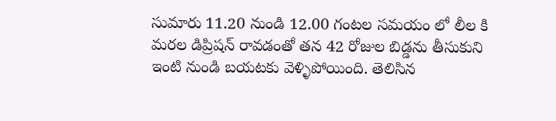సుమారు 11.20 నుండి 12.00 గంటల సమయం లో లీల కి మరల డిప్రిషన్ రావడంతో తన 42 రోజుల బిడ్డను తీసుకుని ఇంటి నుండి బయటకు వెళ్ళిపోయింది. తెలిసిన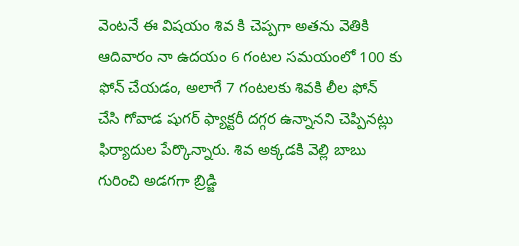వెంటనే ఈ విషయం శివ కి చెప్పగా అతను వెతికి ఆదివారం నా ఉదయం 6 గంటల సమయంలో 100 కు ఫోన్ చేయడం, అలాగే 7 గంటలకు శివకి లీల ఫోన్ చేసి గోవాడ షుగర్ ఫ్యాక్టరీ దగ్గర ఉన్నానని చెప్పినట్లు ఫిర్యాదుల పేర్కొన్నారు. శివ అక్కడకి వెల్లి బాబు గురించి అడగగా బ్రిడ్జి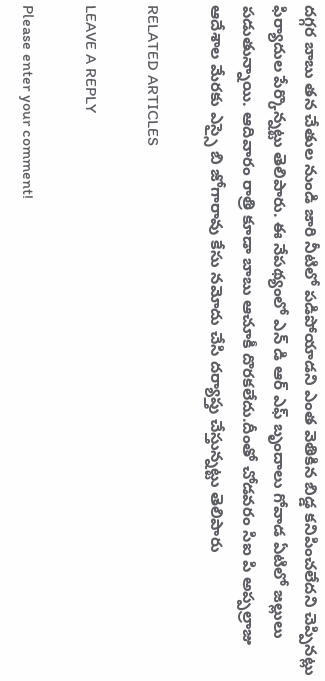దగ్గర బాబు తన చేతుల నుండి జారి నీటిలో పడిపోయాడని ఎంత వెతికిన బిడ్డ కనిపించలేదని చెప్పినట్లు ఫిర్యాదుల పేర్కొన్నట్టు తెలిపారు. ఈ నేపథ్యంలో ఎన్ డి ఆర్ ఎఫ్ బృందాలు గోవాడ ఏటిలో జల్లులు పడుతున్నాయి. ఆదివారం రాత్రి కూడా బాబు ఆచూకీ దొరకలేదు.దీంతో చోడవరం సిఐ పి అప్పల్రాజు ఆదేశాల మేరకు ఎస్సై బి జోగారావు కేసు నమోదు చేసి దర్యాప్తు చేస్తున్నట్టు తెలిపారు

RELATED ARTICLES

LEAVE A REPLY

Please enter your comment!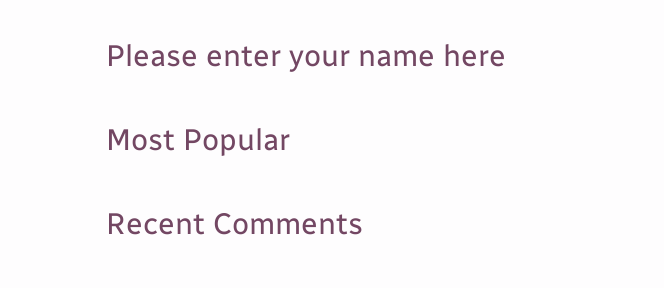Please enter your name here

Most Popular

Recent Comments